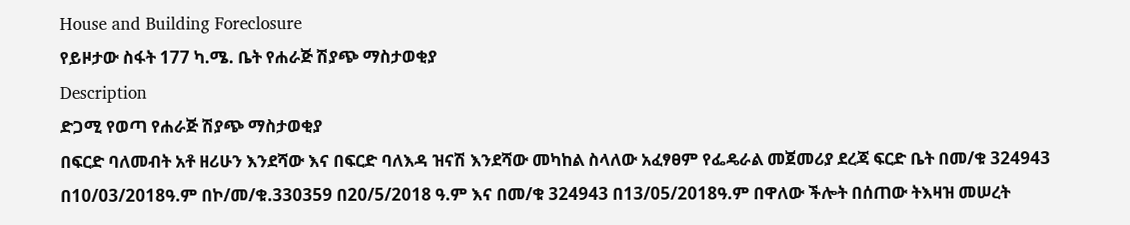House and Building Foreclosure
የይዞታው ስፋት 177 ካ.ሜ. ቤት የሐራጅ ሽያጭ ማስታወቂያ
Description
ድጋሚ የወጣ የሐራጅ ሽያጭ ማስታወቂያ
በፍርድ ባለመብት አቶ ዘሪሁን እንደሻው እና በፍርድ ባለእዳ ዝናሽ እንደሻው መካከል ስላለው አፈፃፀም የፌዴራል መጀመሪያ ደረጃ ፍርድ ቤት በመ/ቁ 324943 በ10/03/2018ዓ.ም በኮ/መ/ቁ.330359 በ20/5/2018 ዓ.ም እና በመ/ቁ 324943 በ13/05/2018ዓ.ም በዋለው ችሎት በሰጠው ትእዛዝ መሠረት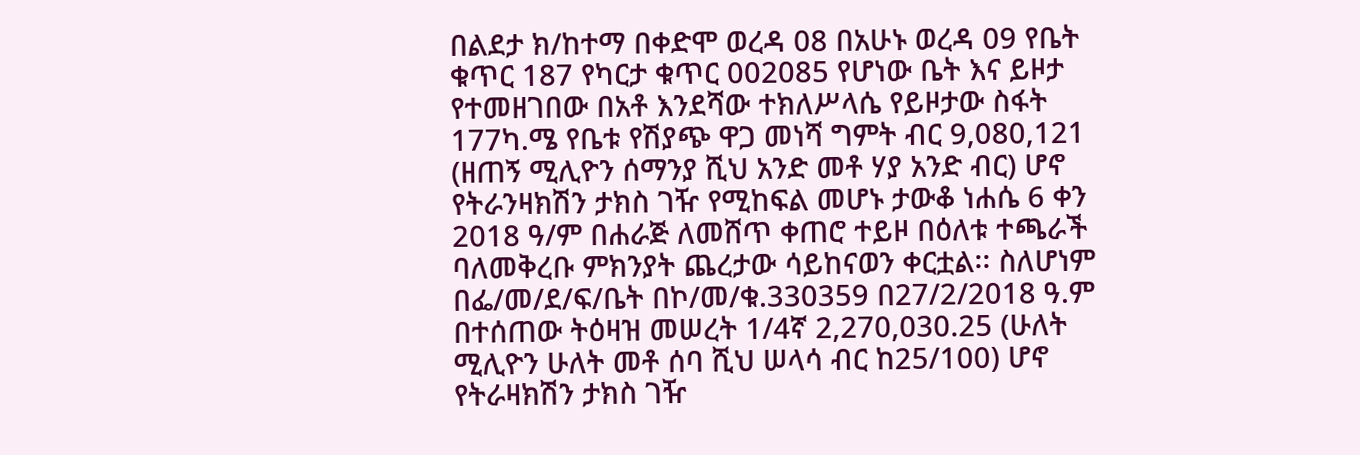በልደታ ክ/ከተማ በቀድሞ ወረዳ 08 በአሁኑ ወረዳ 09 የቤት ቁጥር 187 የካርታ ቁጥር 002085 የሆነው ቤት እና ይዞታ የተመዘገበው በአቶ እንደሻው ተክለሥላሴ የይዞታው ስፋት 177ካ.ሜ የቤቱ የሽያጭ ዋጋ መነሻ ግምት ብር 9,080,121 (ዘጠኝ ሚሊዮን ሰማንያ ሺህ አንድ መቶ ሃያ አንድ ብር) ሆኖ የትራንዛክሽን ታክስ ገዥ የሚከፍል መሆኑ ታውቆ ነሐሴ 6 ቀን 2018 ዓ/ም በሐራጅ ለመሸጥ ቀጠሮ ተይዞ በዕለቱ ተጫራች ባለመቅረቡ ምክንያት ጨረታው ሳይከናወን ቀርቷል፡፡ ስለሆነም በፌ/መ/ደ/ፍ/ቤት በኮ/መ/ቁ.330359 በ27/2/2018 ዓ.ም በተሰጠው ትዕዛዝ መሠረት 1/4ኛ 2,270,030.25 (ሁለት ሚሊዮን ሁለት መቶ ሰባ ሺህ ሠላሳ ብር ከ25/100) ሆኖ የትራዛክሽን ታክስ ገዥ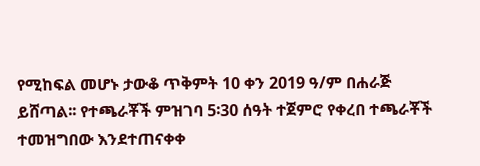የሚከፍል መሆኑ ታውቆ ጥቅምት 10 ቀን 2019 ዓ/ም በሐራጅ ይሸጣል፡፡ የተጫራቾች ምዝገባ 5፡30 ሰዓት ተጀምሮ የቀረበ ተጫራቾች ተመዝግበው እንደተጠናቀቀ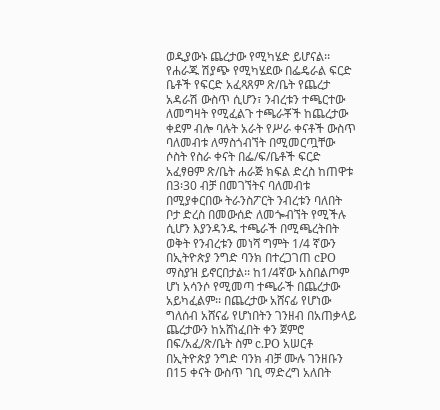ወዲያውኑ ጨረታው የሚካሄድ ይሆናል፡፡
የሐራጁ ሽያጭ የሚካሄደው በፌዴራል ፍርድ ቤቶች የፍርድ አፈጻጸም ጽ/ቤት የጨረታ አዳራሽ ውስጥ ሲሆን፣ ንብረቱን ተጫርተው ለመግዛት የሚፈልጉ ተጫራቾች ከጨረታው ቀደም ብሎ ባሉት አራት የሥራ ቀናቶች ውስጥ ባለመብቱ ለማስጎብኘት በሚመርጧቸው ሶስት የስራ ቀናት በፌ/ፍ/ቤቶች ፍርድ አፈፃፀም ጽ/ቤት ሐራጅ ክፍል ድረስ ከጠዋቱ በ3፡30 ብቻ በመገኘትና ባለመብቱ በሚያቀርበው ትራንስፖርት ንብረቱን ባለበት ቦታ ድረስ በመውሰድ ለመጐብኘት የሚችሉ ሲሆን እያንዳንዱ ተጫራች በሚጫረትበት ወቅት የንብረቱን መነሻ ግምት 1/4 ኛውን በኢትዮጵያ ንግድ ባንክ በተረጋገጠ cPO ማስያዝ ይኖርበታል፡፡ ከ1/4ኛው አስበልጦም ሆነ አሳንሶ የሚመጣ ተጫራች በጨረታው አይካፈልም፡፡ በጨረታው አሸናፊ የሆነው ግለሰብ አሸናፊ የሆነበትን ገንዘብ በአጠቃላይ ጨረታውን ከአሸነፈበት ቀን ጀምሮ በፍ/አፈ/ጽ/ቤት ስም c.PO አሠርቶ በኢትዮጵያ ንግድ ባንክ ብቻ ሙሉ ገንዘቡን በ15 ቀናት ውስጥ ገቢ ማድረግ አለበት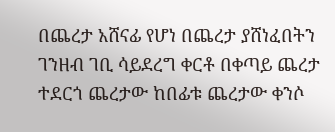በጨረታ አሸናፊ የሆነ በጨረታ ያሸነፈበትን ገንዘብ ገቢ ሳይደረግ ቀርቶ በቀጣይ ጨረታ ተደርጎ ጨረታው ከበፊቱ ጨረታው ቀንሶ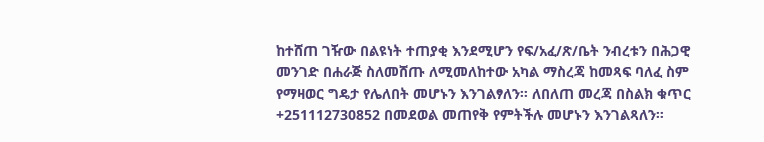ከተሸጠ ገዥው በልዩነት ተጠያቂ እንደሚሆን የፍ/አፈ/ጽ/ቤት ንብረቱን በሕጋዊ መንገድ በሐራጅ ስለመሸጡ ለሚመለከተው አካል ማስረጃ ከመጻፍ ባለፈ ስም የማዛወር ግዴታ የሌለበት መሆኑን እንገልፃለን፡፡ ለበለጠ መረጃ በስልክ ቁጥር +251112730852 በመደወል መጠየቅ የምትችሉ መሆኑን እንገልጻለን።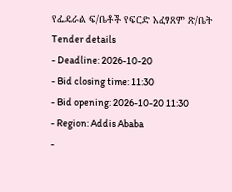የፌዴራል ፍ/ቤቶች የፍርድ አፈፃጸም ጽ/ቤት
Tender details
- Deadline: 2026-10-20
- Bid closing time: 11:30
- Bid opening: 2026-10-20 11:30
- Region: Addis Ababa
-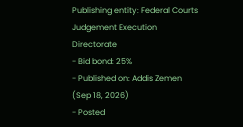Publishing entity: Federal Courts Judgement Execution Directorate
- Bid bond: 25%
- Published on: Addis Zemen (Sep 18, 2026)
- Posted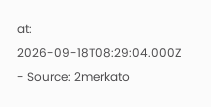at: 2026-09-18T08:29:04.000Z
- Source: 2merkato